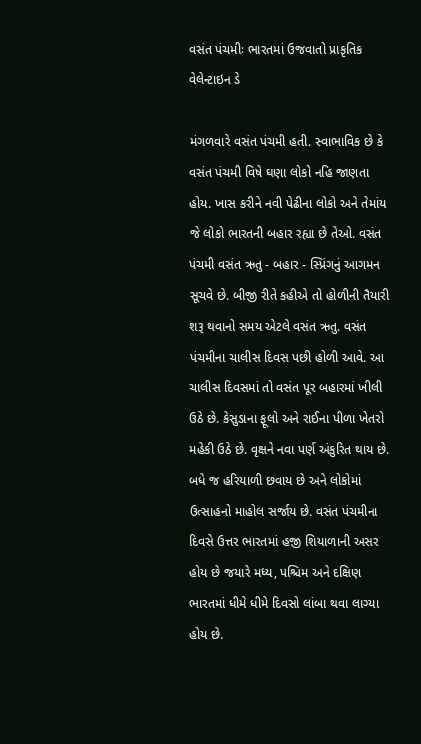વસંત પંચમીઃ ભારતમાં ઉજવાતો પ્રાકૃતિક વેલેન્ટાઇન ડે

મંગળવારે વસંત પંચમી હતી. સ્વાભાવિક છે કે વસંત પંચમી વિષે ઘણા લોકો નહિ જાણતા હોય. ખાસ કરીને નવી પેઢીના લોકો અને તેમાંય જે લોકો ભારતની બહાર રહ્યા છે તેઓ. વસંત પંચમી વસંત ઋતુ - બહાર - સ્પ્રિંગનું આગમન સૂચવે છે. બીજી રીતે કહીએ તો હોળીની તૈયારી શરૂ થવાનો સમય એટલે વસંત ઋતુ. વસંત પંચમીના ચાલીસ દિવસ પછી હોળી આવે. આ ચાલીસ દિવસમાં તો વસંત પૂર બહારમાં ખીલી ઉઠે છે. કેસુડાના ફૂલો અને રાઈના પીળા ખેતરો મહેકી ઉઠે છે. વૃક્ષને નવા પર્ણ અંકુરિત થાય છે. બધે જ હરિયાળી છવાય છે અને લોકોમાં ઉત્સાહનો માહોલ સર્જાય છે. વસંત પંચમીના દિવસે ઉત્તર ભારતમાં હજી શિયાળાની અસર હોય છે જયારે મધ્ય, પશ્ચિમ અને દક્ષિણ ભારતમાં ધીમે ધીમે દિવસો લાંબા થવા લાગ્યા હોય છે.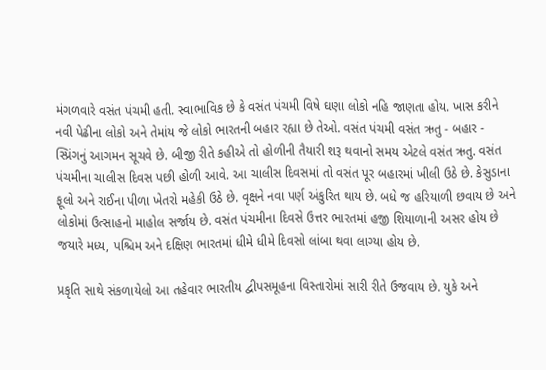મંગળવારે વસંત પંચમી હતી. સ્વાભાવિક છે કે વસંત પંચમી વિષે ઘણા લોકો નહિ જાણતા હોય. ખાસ કરીને નવી પેઢીના લોકો અને તેમાંય જે લોકો ભારતની બહાર રહ્યા છે તેઓ. વસંત પંચમી વસંત ઋતુ - બહાર - સ્પ્રિંગનું આગમન સૂચવે છે. બીજી રીતે કહીએ તો હોળીની તૈયારી શરૂ થવાનો સમય એટલે વસંત ઋતુ. વસંત પંચમીના ચાલીસ દિવસ પછી હોળી આવે. આ ચાલીસ દિવસમાં તો વસંત પૂર બહારમાં ખીલી ઉઠે છે. કેસુડાના ફૂલો અને રાઈના પીળા ખેતરો મહેકી ઉઠે છે. વૃક્ષને નવા પર્ણ અંકુરિત થાય છે. બધે જ હરિયાળી છવાય છે અને લોકોમાં ઉત્સાહનો માહોલ સર્જાય છે. વસંત પંચમીના દિવસે ઉત્તર ભારતમાં હજી શિયાળાની અસર હોય છે જયારે મધ્ય, પશ્ચિમ અને દક્ષિણ ભારતમાં ધીમે ધીમે દિવસો લાંબા થવા લાગ્યા હોય છે.

પ્રકૃતિ સાથે સંકળાયેલો આ તહેવાર ભારતીય દ્વીપસમૂહના વિસ્તારોમાં સારી રીતે ઉજવાય છે. યુકે અને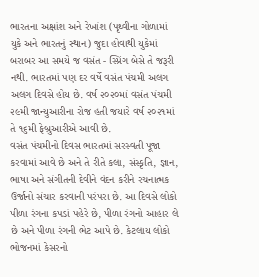ભારતના અક્ષાંશ અને રેખાંશ (પૃથ્વીના ગોળામાં યુકે અને ભારતનું સ્થાન) જુદા હોવાથી યુકેમાં બરાબર આ સમયે જ વસંત - સ્પ્રિંગ બેસે તે જરૂરી નથી. ભારતમાં પણ દર વર્ષે વસંત પંચમી અલગ અલગ દિવસે હોય છે. વર્ષ ૨૦૨૦માં વસંત પંચમી ૨૯મી જાન્યુઆરીના રોજ હતી જયારે વર્ષ ૨૦૨૧માં તે ૧૬મી ફેબ્રુઆરીએ આવી છે.
વસંત પંચમીનો દિવસ ભારતમાં સરસ્વતી પૂજા કરવામાં આવે છે અને તે રીતે કલા, સંસ્કૃતિ, જ્ઞાન, ભાષા અને સંગીતની દેવીને વંદન કરીને રચનાત્મક ઉર્જાનો સંચાર કરવાની પરંપરા છે. આ દિવસે લોકો પીળા રંગના કપડાં પહેરે છે, પીળા રંગનો આહાર લે છે અને પીળા રંગની ભેટ આપે છે. કેટલાય લોકો ભોજનમાં કેસરનો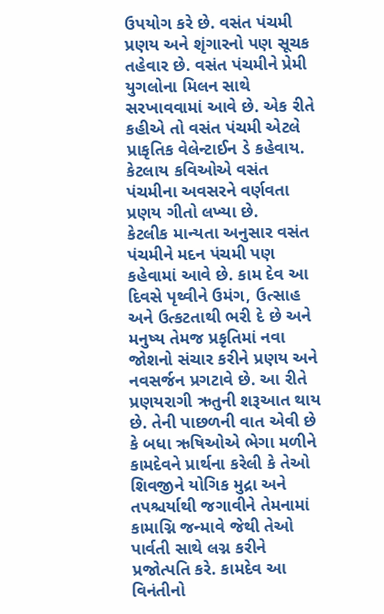ઉપયોગ કરે છે. વસંત પંચમી પ્રણય અને શૃંગારનો પણ સૂચક તહેવાર છે. વસંત પંચમીને પ્રેમી યુગલોના મિલન સાથે સરખાવવામાં આવે છે. એક રીતે કહીએ તો વસંત પંચમી એટલે પ્રાકૃતિક વેલેન્ટાઈન ડે કહેવાય. કેટલાય કવિઓએ વસંત પંચમીના અવસરને વર્ણવતા પ્રણય ગીતો લખ્યા છે.
કેટલીક માન્યતા અનુસાર વસંત પંચમીને મદન પંચમી પણ કહેવામાં આવે છે. કામ દેવ આ દિવસે પૃથ્વીને ઉમંગ, ઉત્સાહ અને ઉત્કટતાથી ભરી દે છે અને મનુષ્ય તેમજ પ્રકૃતિમાં નવા જોશનો સંચાર કરીને પ્રણય અને નવસર્જન પ્રગટાવે છે. આ રીતે પ્રણયરાગી ઋતુની શરૂઆત થાય છે. તેની પાછળની વાત એવી છે કે બધા ઋષિઓએ ભેગા મળીને કામદેવને પ્રાર્થના કરેલી કે તેઓ શિવજીને યોગિક મુદ્રા અને તપશ્ચર્યાથી જગાવીને તેમનામાં કામાગ્નિ જન્માવે જેથી તેઓ પાર્વતી સાથે લગ્ન કરીને પ્રજોત્પતિ કરે. કામદેવ આ વિનંતીનો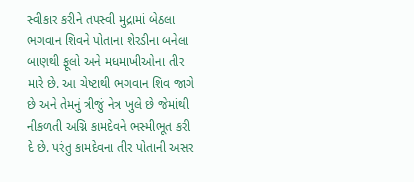સ્વીકાર કરીને તપસ્વી મુદ્રામાં બેઠલા ભગવાન શિવને પોતાના શેરડીના બનેલા બાણથી ફૂલો અને મધમાખીઓના તીર મારે છે. આ ચેષ્ટાથી ભગવાન શિવ જાગે છે અને તેમનું ત્રીજું નેત્ર ખુલે છે જેમાંથી નીકળતી અગ્નિ કામદેવને ભસ્મીભૂત કરી દે છે. પરંતુ કામદેવના તીર પોતાની અસર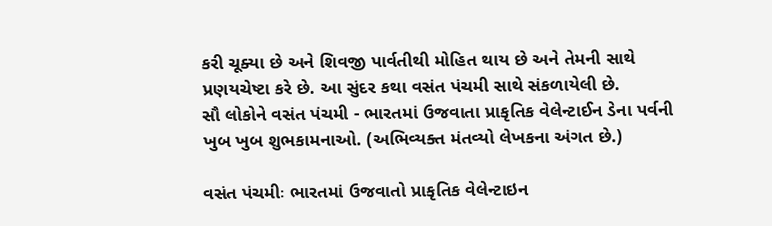કરી ચૂક્યા છે અને શિવજી પાર્વતીથી મોહિત થાય છે અને તેમની સાથે પ્રણયચેષ્ટા કરે છે. આ સુંદર કથા વસંત પંચમી સાથે સંકળાયેલી છે.
સૌ લોકોને વસંત પંચમી - ભારતમાં ઉજવાતા પ્રાકૃતિક વેલેન્ટાઈન ડેના પર્વની ખુબ ખુબ શુભકામનાઓ. (અભિવ્યક્ત મંતવ્યો લેખકના અંગત છે.)

વસંત પંચમીઃ ભારતમાં ઉજવાતો પ્રાકૃતિક વેલેન્ટાઇન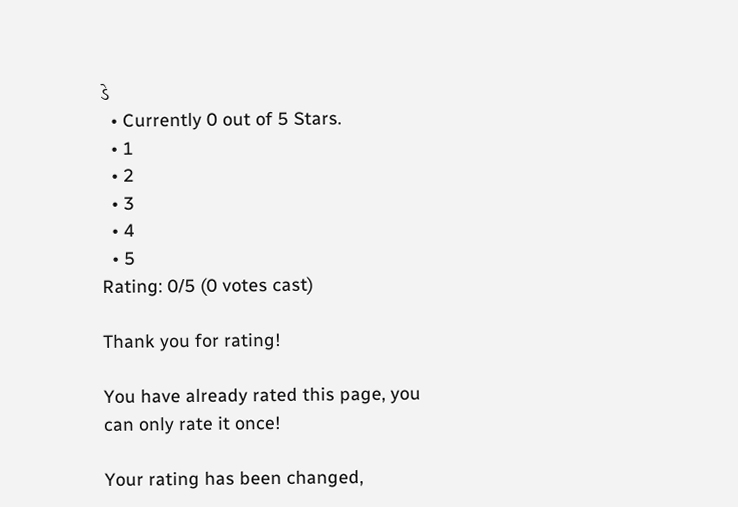ડે
  • Currently 0 out of 5 Stars.
  • 1
  • 2
  • 3
  • 4
  • 5
Rating: 0/5 (0 votes cast)

Thank you for rating!

You have already rated this page, you can only rate it once!

Your rating has been changed,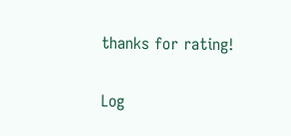thanks for rating!

Log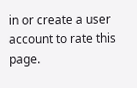in or create a user account to rate this page.